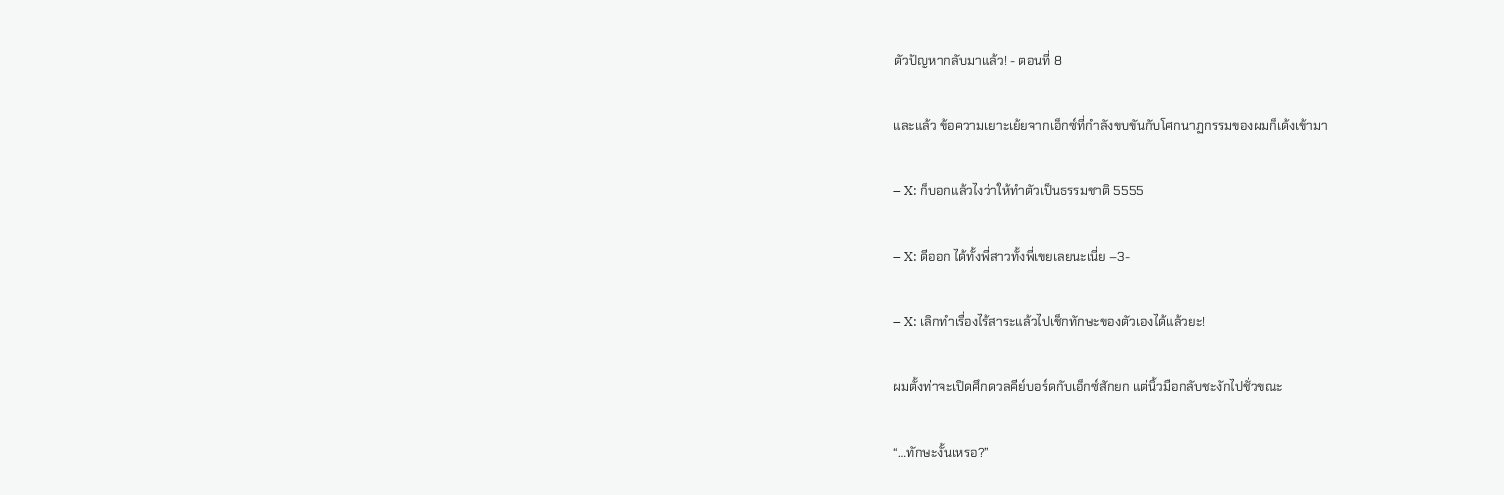ตัวปัญหากลับมาแล้ว! - ตอนที่ 8

และแล้ว ข้อความเยาะเย้ยจากเอ็กซ์ที่กำลังขบขันกับโศกนาฏกรรมของผมก็เด้งเข้ามา

– X: ก็บอกแล้วไงว่าให้ทำตัวเป็นธรรมชาติ 5555

– X: ดีออก ได้ทั้งพี่สาวทั้งพี่เขยเลยนะเนี่ย –3-

– X: เลิกทำเรื่องไร้สาระแล้วไปเช็กทักษะของตัวเองได้แล้วยะ!

ผมตั้งท่าจะเปิดศึกดวลคีย์บอร์ดกับเอ็กซ์สักยก แต่นิ้วมือกลับชะงักไปชั่วขณะ

“…ทักษะงั้นเหรอ?”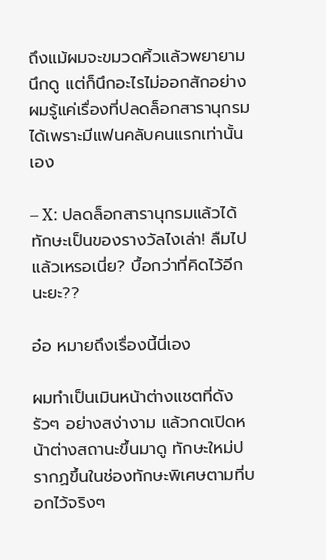ถึงแม้ผมจะขมวดคิ้วแล้วพยายามนึกดู แต่ก็นึกอะไรไม่ออกสักอย่าง ผมรู้แค่เรื่องที่ปลดล็อกสารานุกรมได้เพราะมีแฟนคลับคนแรกเท่านั้นเอง

– X: ปลดล็อกสารานุกรมแล้วได้ทักษะเป็นของรางวัลไงเล่า! ลืมไปแล้วเหรอเนี่ย? บื้อกว่าที่คิดไว้อีกนะยะ??

อ๋อ หมายถึงเรื่องนี้นี่เอง

ผมทำเป็นเมินหน้าต่างแชตที่ดังรัวๆ อย่างสง่างาม แล้วกดเปิดหน้าต่างสถานะขึ้นมาดู ทักษะใหม่ปรากฏขึ้นในช่องทักษะพิเศษตามที่บอกไว้จริงๆ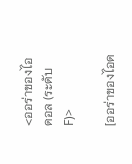<ออร่าของไอดอล (ระดับ F)>

[ออร่าของไอด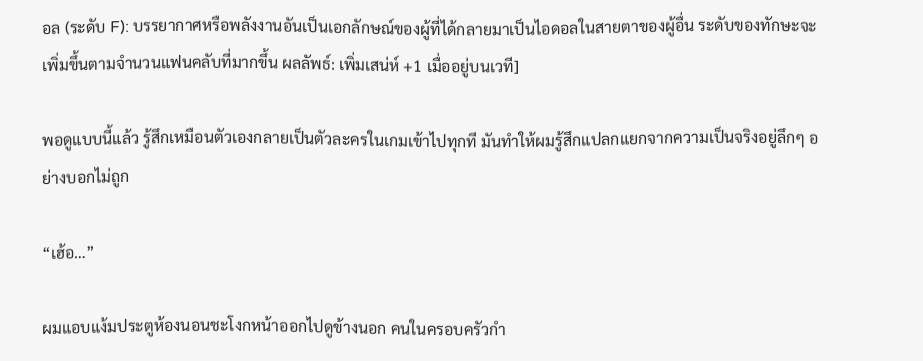อล (ระดับ F): บรรยากาศหรือพลังงานอันเป็นเอกลักษณ์ของผู้ที่ได้กลายมาเป็นไอดอลในสายตาของผู้อื่น ระดับของทักษะจะเพิ่มขึ้นตามจำนวนแฟนคลับที่มากขึ้น ผลลัพธ์: เพิ่มเสน่ห์ +1 เมื่ออยู่บนเวที]

พอดูแบบนี้แล้ว รู้สึกเหมือนตัวเองกลายเป็นตัวละครในเกมเข้าไปทุกที มันทำให้ผมรู้สึกแปลกแยกจากความเป็นจริงอยู่ลึกๆ อย่างบอกไม่ถูก

“เฮ้อ…”

ผมแอบแง้มประตูห้องนอนชะโงกหน้าออกไปดูข้างนอก คนในครอบครัวกำ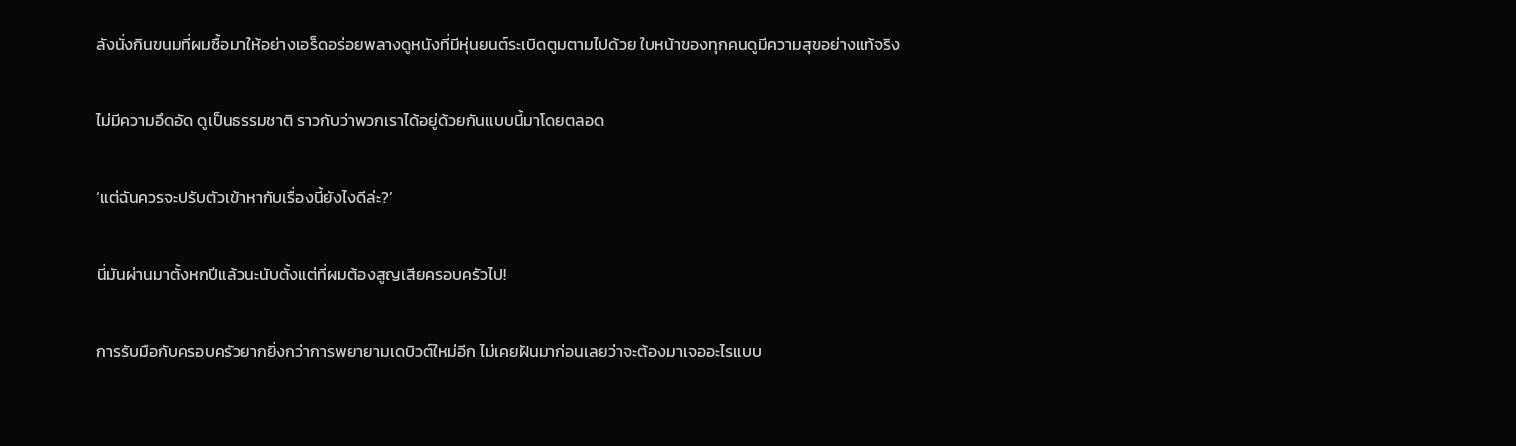ลังนั่งกินขนมที่ผมซื้อมาให้อย่างเอร็ดอร่อยพลางดูหนังที่มีหุ่นยนต์ระเบิดตูมตามไปด้วย ใบหน้าของทุกคนดูมีความสุขอย่างแท้จริง

ไม่มีความอึดอัด ดูเป็นธรรมชาติ ราวกับว่าพวกเราได้อยู่ด้วยกันแบบนี้มาโดยตลอด

‘แต่ฉันควรจะปรับตัวเข้าหากับเรื่องนี้ยังไงดีล่ะ?’

นี่มันผ่านมาตั้งหกปีแล้วนะนับตั้งแต่ที่ผมต้องสูญเสียครอบครัวไป!

การรับมือกับครอบครัวยากยิ่งกว่าการพยายามเดบิวต์ใหม่อีก ไม่เคยฝันมาก่อนเลยว่าจะต้องมาเจออะไรแบบ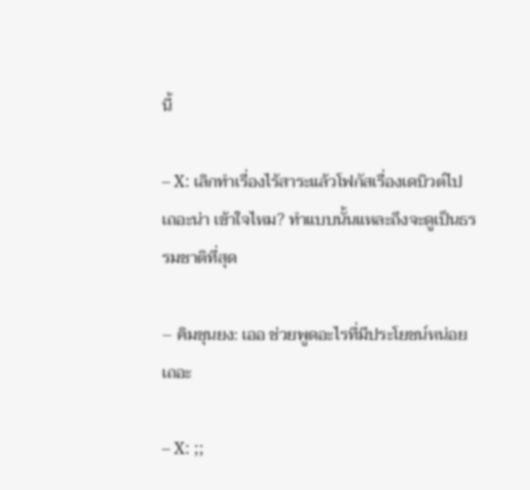นี้

– X: เลิกทำเรื่องไร้สาระแล้วโฟกัสเรื่องเดบิวต์ไปเถอะน่า เข้าใจไหม? ทำแบบนั้นแหละถึงจะดูเป็นธรรมชาติที่สุด

– คิมชุนยง: เออ ช่วยพูดอะไรที่มีประโยชน์หน่อยเถอะ

– X: ;;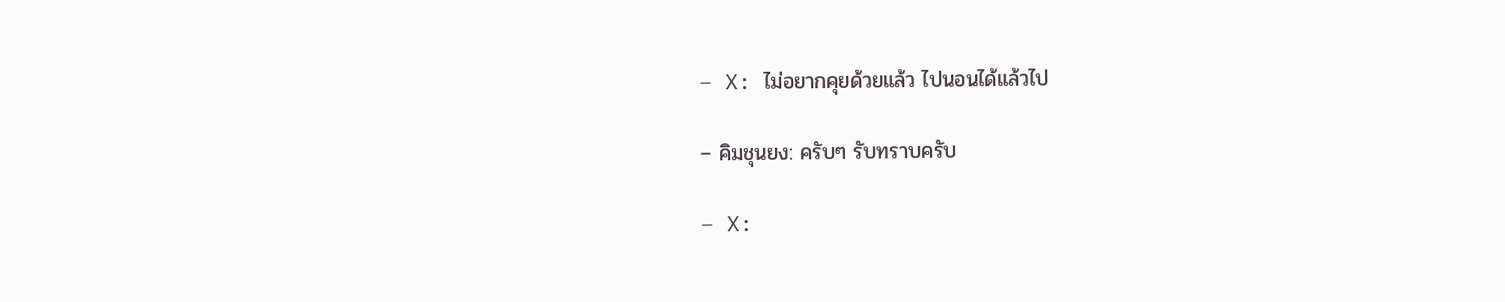– X: ไม่อยากคุยด้วยแล้ว ไปนอนได้แล้วไป

– คิมชุนยง: ครับๆ รับทราบครับ

– X: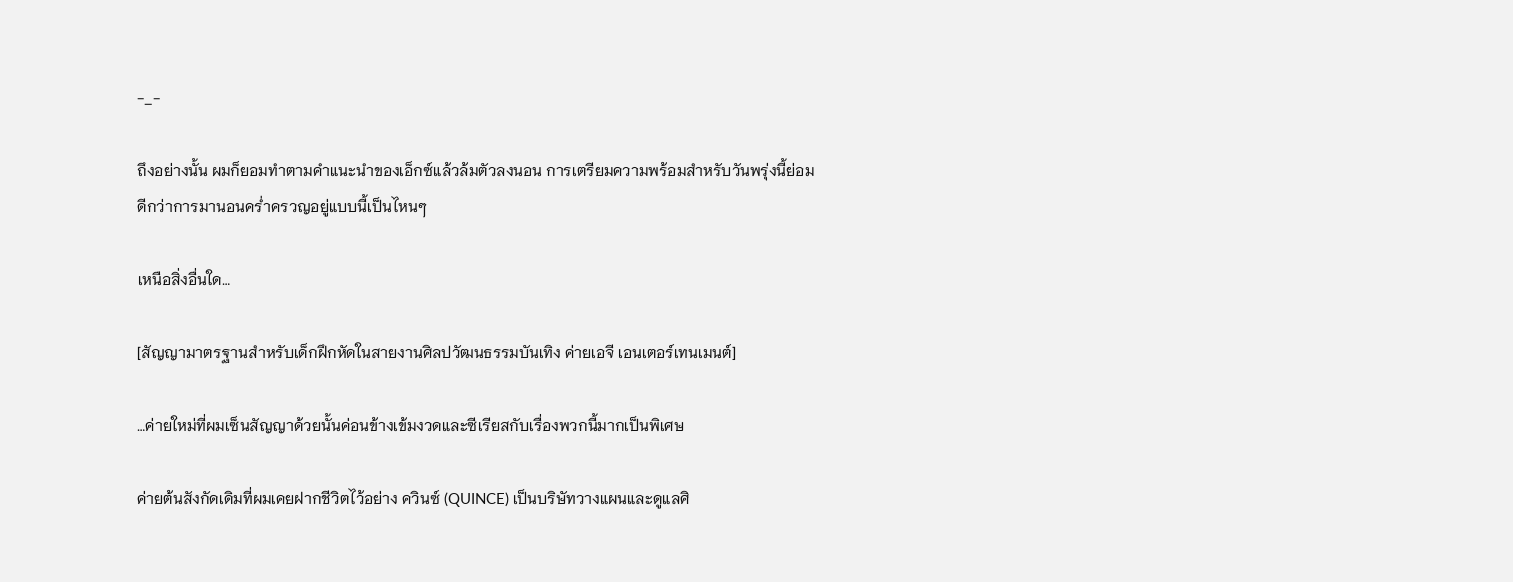-_-

ถึงอย่างนั้น ผมก็ยอมทำตามคำแนะนำของเอ็กซ์แล้วล้มตัวลงนอน การเตรียมความพร้อมสำหรับวันพรุ่งนี้ย่อมดีกว่าการมานอนคร่ำครวญอยู่แบบนี้เป็นไหนๆ

เหนือสิ่งอื่นใด…

[สัญญามาตรฐานสำหรับเด็กฝึกหัดในสายงานศิลปวัฒนธรรมบันเทิง ค่ายเอจี เอนเตอร์เทนเมนต์]

…ค่ายใหม่ที่ผมเซ็นสัญญาด้วยนั้นค่อนข้างเข้มงวดและซีเรียสกับเรื่องพวกนี้มากเป็นพิเศษ

ค่ายต้นสังกัดเดิมที่ผมเคยฝากชีวิตไว้อย่าง ควินซ์ (QUINCE) เป็นบริษัทวางแผนและดูแลศิ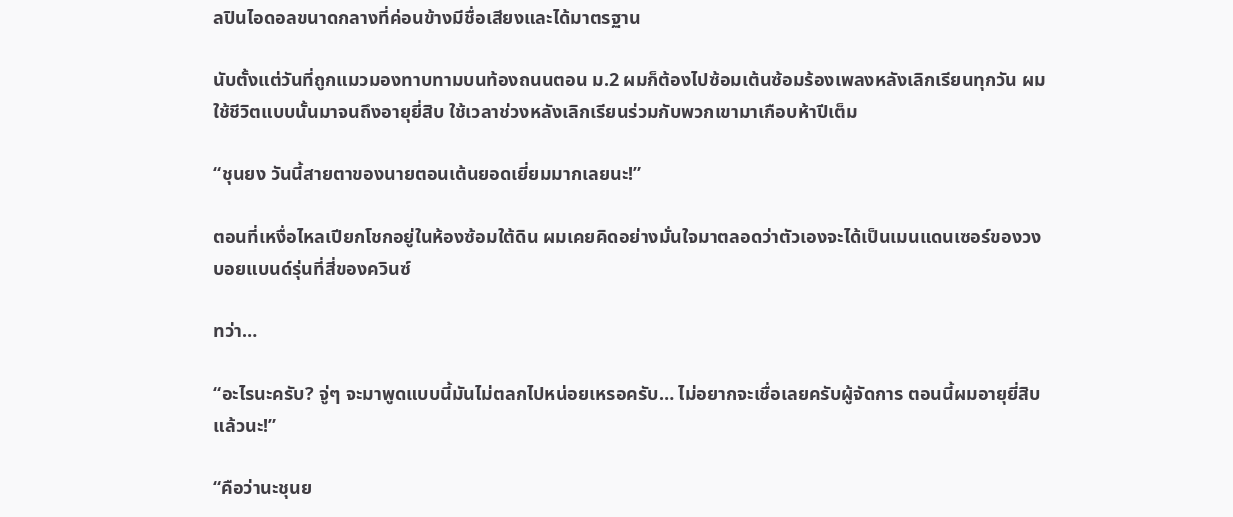ลปินไอดอลขนาดกลางที่ค่อนข้างมีชื่อเสียงและได้มาตรฐาน

นับตั้งแต่วันที่ถูกแมวมองทาบทามบนท้องถนนตอน ม.2 ผมก็ต้องไปซ้อมเต้นซ้อมร้องเพลงหลังเลิกเรียนทุกวัน ผมใช้ชีวิตแบบนั้นมาจนถึงอายุยี่สิบ ใช้เวลาช่วงหลังเลิกเรียนร่วมกับพวกเขามาเกือบห้าปีเต็ม

“ชุนยง วันนี้สายตาของนายตอนเต้นยอดเยี่ยมมากเลยนะ!”

ตอนที่เหงื่อไหลเปียกโชกอยู่ในห้องซ้อมใต้ดิน ผมเคยคิดอย่างมั่นใจมาตลอดว่าตัวเองจะได้เป็นเมนแดนเซอร์ของวงบอยแบนด์รุ่นที่สี่ของควินซ์

ทว่า…

“อะไรนะครับ? จู่ๆ จะมาพูดแบบนี้มันไม่ตลกไปหน่อยเหรอครับ… ไม่อยากจะเชื่อเลยครับผู้จัดการ ตอนนี้ผมอายุยี่สิบแล้วนะ!”

“คือว่านะชุนย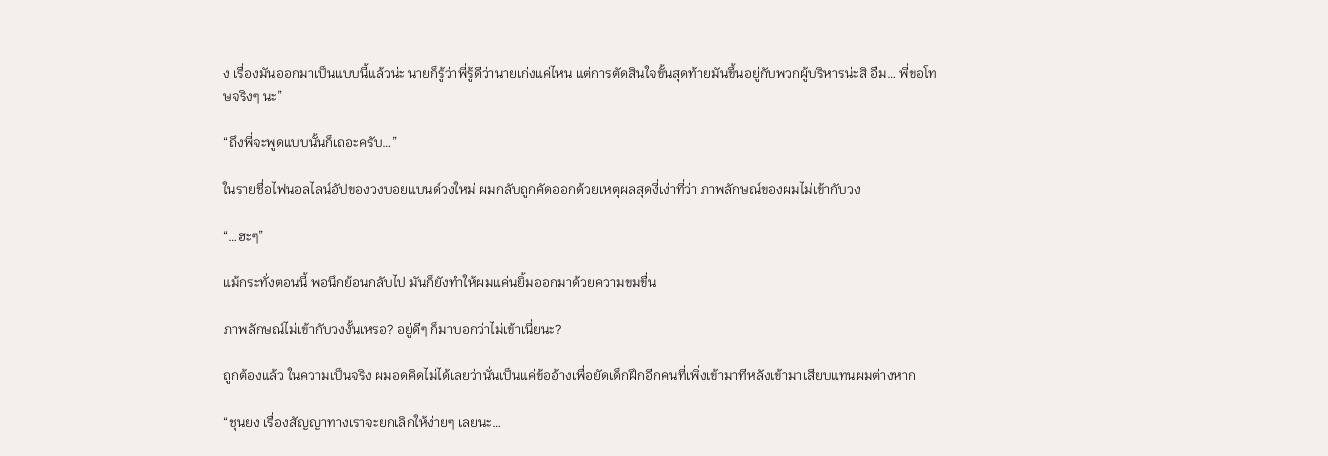ง เรื่องมันออกมาเป็นแบบนี้แล้วน่ะ นายก็รู้ว่าพี่รู้ดีว่านายเก่งแค่ไหน แต่การตัดสินใจขั้นสุดท้ายมันขึ้นอยู่กับพวกผู้บริหารน่ะสิ อืม… พี่ขอโทษจริงๆ นะ”

“ถึงพี่จะพูดแบบนั้นก็เถอะครับ…”

ในรายชื่อไฟนอลไลน์อัปของวงบอยแบนด์วงใหม่ ผมกลับถูกคัดออกด้วยเหตุผลสุดงี่เง่าที่ว่า ภาพลักษณ์ของผมไม่เข้ากับวง

“…ฮะๆ”

แม้กระทั่งตอนนี้ พอนึกย้อนกลับไป มันก็ยังทำให้ผมแค่นยิ้มออกมาด้วยความขมขื่น

ภาพลักษณ์ไม่เข้ากับวงงั้นเหรอ? อยู่ดีๆ ก็มาบอกว่าไม่เข้าเนี่ยนะ?

ถูกต้องแล้ว ในความเป็นจริง ผมอดคิดไม่ได้เลยว่านั่นเป็นแค่ข้ออ้างเพื่อยัดเด็กฝึกอีกคนที่เพิ่งเข้ามาทีหลังเข้ามาเสียบแทนผมต่างหาก

“ชุนยง เรื่องสัญญาทางเราจะยกเลิกให้ง่ายๆ เลยนะ…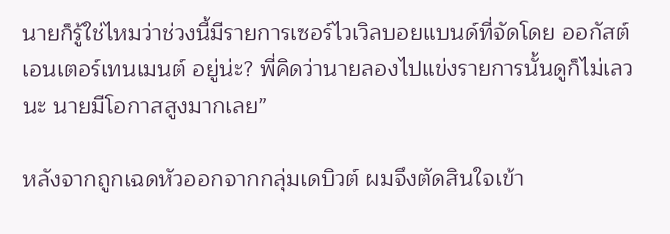นายก็รู้ใช่ไหมว่าช่วงนี้มีรายการเซอร์ไวเวิลบอยแบนด์ที่จัดโดย ออกัสต์ เอนเตอร์เทนเมนต์ อยู่น่ะ? พี่คิดว่านายลองไปแข่งรายการนั้นดูก็ไม่เลวนะ นายมีโอกาสสูงมากเลย”

หลังจากถูกเฉดหัวออกจากกลุ่มเดบิวต์ ผมจึงตัดสินใจเข้า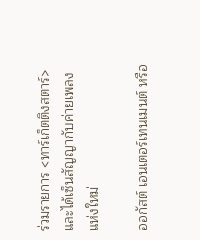ร่วมรายการ <ทาร์เก็ตติงสตาร์> และได้เซ็นสัญญากับค่ายเพลงแห่งใหม่

ออกัสต์ เอนเตอร์เทนเมนต์ หรือ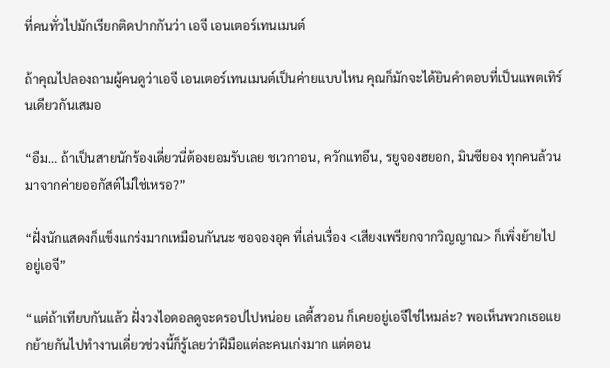ที่คนทั่วไปมักเรียกติดปากกันว่า เอจี เอนเตอร์เทนเมนต์

ถ้าคุณไปลองถามผู้คนดูว่าเอจี เอนเตอร์เทนเมนต์เป็นค่ายแบบไหน คุณก็มักจะได้ยินคำตอบที่เป็นแพตเทิร์นเดียวกันเสมอ

“อืม… ถ้าเป็นสายนักร้องเดี่ยวนี่ต้องยอมรับเลย ชเวกาอน, ควักแทอึน, รยูจองฮยอก, มินซียอง ทุกคนล้วนมาจากค่ายออกัสต์ไม่ใช่เหรอ?”

“ฝั่งนักแสดงก็แข็งแกร่งมากเหมือนกันนะ ซอจองอุค ที่เล่นเรื่อง <เสียงเพรียกจากวิญญาณ> ก็เพิ่งย้ายไปอยู่เอจี”

“แต่ถ้าเทียบกันแล้ว ฝั่งวงไอดอลดูจะดรอปไปหน่อย เลดี้สวอน ก็เคยอยู่เอจีใช่ไหมล่ะ? พอเห็นพวกเธอแยกย้ายกันไปทำงานเดี่ยวช่วงนี้ก็รู้เลยว่าฝีมือแต่ละคนเก่งมาก แต่ตอน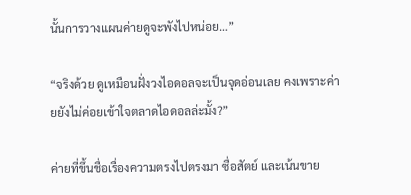นั้นการวางแผนค่ายดูจะพังไปหน่อย…”

“จริงด้วย ดูเหมือนฝั่งวงไอดอลจะเป็นจุดอ่อนเลย คงเพราะค่ายยังไม่ค่อยเข้าใจตลาดไอดอลล่ะมั้ง?”

ค่ายที่ขึ้นชื่อเรื่องความตรงไปตรงมา ซื่อสัตย์ และเน้นขาย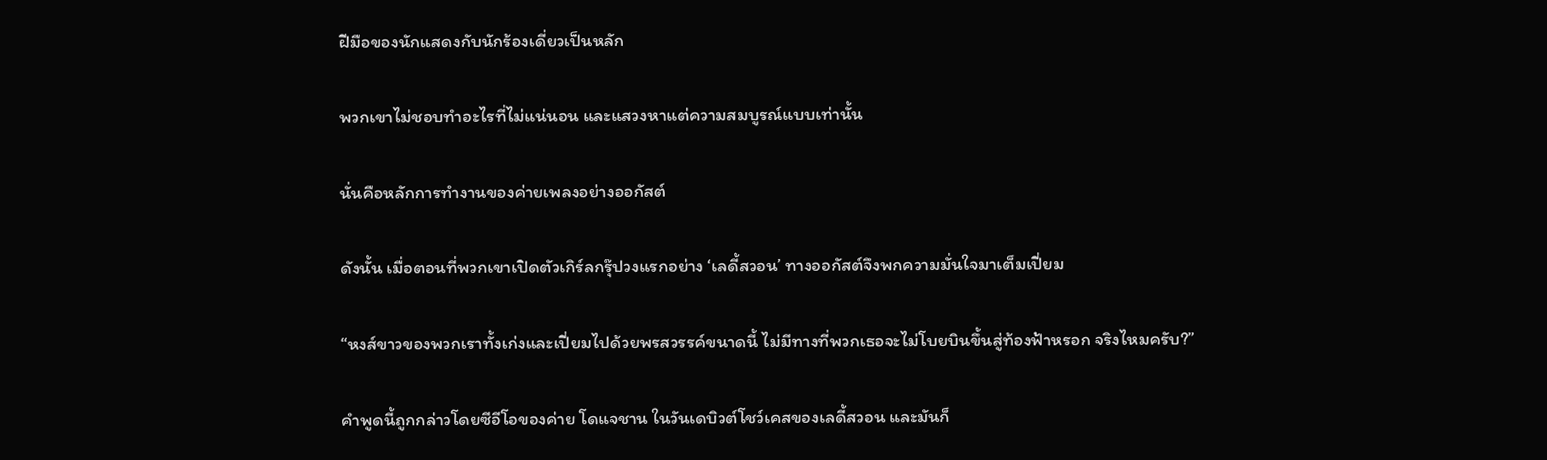ฝีมือของนักแสดงกับนักร้องเดี่ยวเป็นหลัก

พวกเขาไม่ชอบทำอะไรที่ไม่แน่นอน และแสวงหาแต่ความสมบูรณ์แบบเท่านั้น

นั่นคือหลักการทำงานของค่ายเพลงอย่างออกัสต์

ดังนั้น เมื่อตอนที่พวกเขาเปิดตัวเกิร์ลกรุ๊ปวงแรกอย่าง ‘เลดี้สวอน’ ทางออกัสต์จึงพกความมั่นใจมาเต็มเปี่ยม

“หงส์ขาวของพวกเราทั้งเก่งและเปี่ยมไปด้วยพรสวรรค์ขนาดนี้ ไม่มีทางที่พวกเธอจะไม่โบยบินขึ้นสู่ท้องฟ้าหรอก จริงไหมครับ?”

คำพูดนี้ถูกกล่าวโดยซีอีโอของค่าย โดแจชาน ในวันเดบิวต์โชว์เคสของเลดี้สวอน และมันก็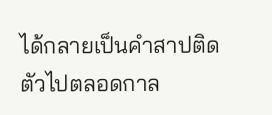ได้กลายเป็นคำสาปติดตัวไปตลอดกาล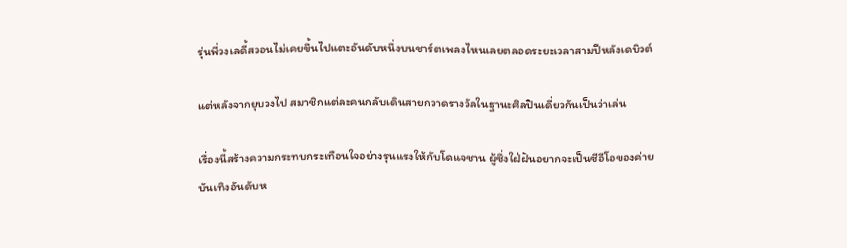รุ่นพี่วงเลดี้สวอนไม่เคยขึ้นไปแตะอันดับหนึ่งบนชาร์ตเพลงไหนเลยตลอดระยะเวลาสามปีหลังเดบิวต์

แต่หลังจากยุบวงไป สมาชิกแต่ละคนกลับเดินสายกวาดรางวัลในฐานะศิลปินเดี่ยวกันเป็นว่าเล่น

เรื่องนี้สร้างความกระทบกระเทือนใจอย่างรุนแรงให้กับโดแจชาน ผู้ซึ่งใฝ่ฝันอยากจะเป็นซีอีโอของค่ายบันเทิงอันดับห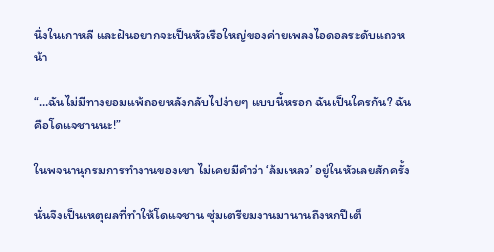นึ่งในเกาหลี และฝันอยากจะเป็นหัวเรือใหญ่ของค่ายเพลงไอดอลระดับแถวหน้า

“…ฉันไม่มีทางยอมแพ้ถอยหลังกลับไปง่ายๆ แบบนี้หรอก ฉันเป็นใครกัน? ฉันคือโดแจชานนะ!”

ในพจนานุกรมการทำงานของเขา ไม่เคยมีคำว่า ‘ล้มเหลว’ อยู่ในหัวเลยสักครั้ง

นั่นจึงเป็นเหตุผลที่ทำให้โดแจชาน ซุ่มเตรียมงานมานานถึงหกปีเต็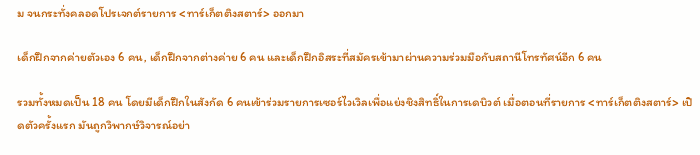ม จนกระทั่งคลอดโปรเจกต์รายการ <ทาร์เก็ตติงสตาร์> ออกมา

เด็กฝึกจากค่ายตัวเอง 6 คน, เด็กฝึกจากต่างค่าย 6 คน และเด็กฝึกอิสระที่สมัครเข้ามาผ่านความร่วมมือกับสถานีโทรทัศน์อีก 6 คน

รวมทั้งหมดเป็น 18 คน โดยมีเด็กฝึกในสังกัด 6 คนเข้าร่วมรายการเซอร์ไวเวิลเพื่อแย่งชิงสิทธิ์ในการเดบิวต์ เมื่อตอนที่รายการ <ทาร์เก็ตติงสตาร์> เปิดตัวครั้งแรก มันถูกวิพากษ์วิจารณ์อย่า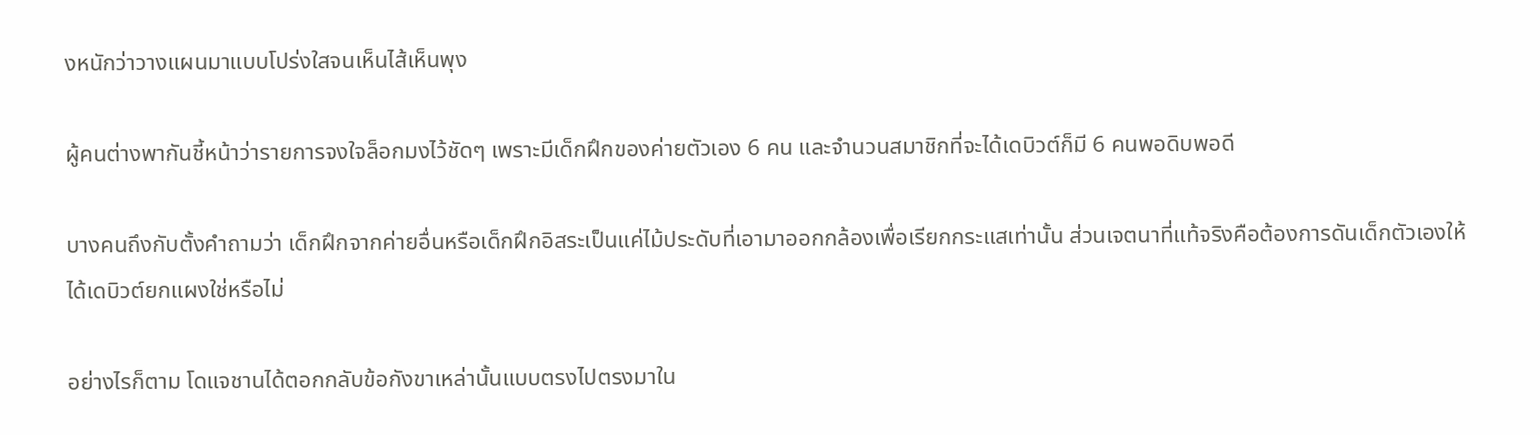งหนักว่าวางแผนมาแบบโปร่งใสจนเห็นไส้เห็นพุง

ผู้คนต่างพากันชี้หน้าว่ารายการจงใจล็อกมงไว้ชัดๆ เพราะมีเด็กฝึกของค่ายตัวเอง 6 คน และจำนวนสมาชิกที่จะได้เดบิวต์ก็มี 6 คนพอดิบพอดี

บางคนถึงกับตั้งคำถามว่า เด็กฝึกจากค่ายอื่นหรือเด็กฝึกอิสระเป็นแค่ไม้ประดับที่เอามาออกกล้องเพื่อเรียกกระแสเท่านั้น ส่วนเจตนาที่แท้จริงคือต้องการดันเด็กตัวเองให้ได้เดบิวต์ยกแผงใช่หรือไม่

อย่างไรก็ตาม โดแจชานได้ตอกกลับข้อกังขาเหล่านั้นแบบตรงไปตรงมาใน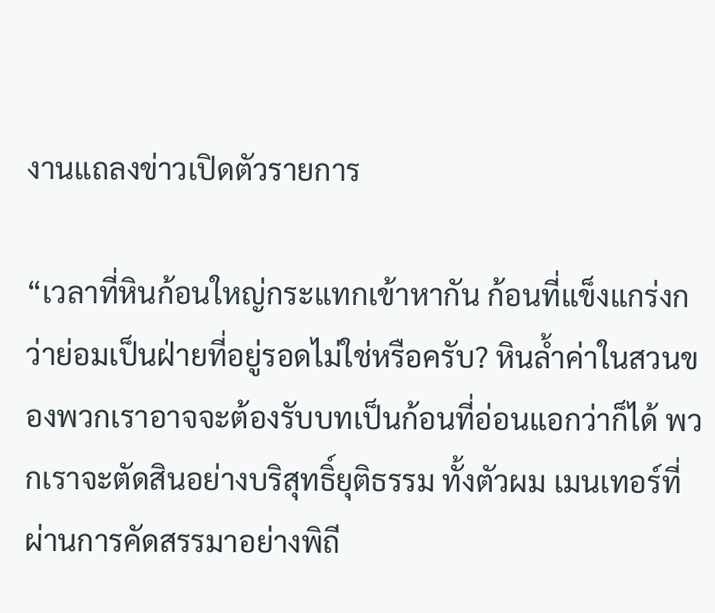งานแถลงข่าวเปิดตัวรายการ

“เวลาที่หินก้อนใหญ่กระแทกเข้าหากัน ก้อนที่แข็งแกร่งกว่าย่อมเป็นฝ่ายที่อยู่รอดไม่ใช่หรือครับ? หินล้ำค่าในสวนของพวกเราอาจจะต้องรับบทเป็นก้อนที่อ่อนแอกว่าก็ได้ พวกเราจะตัดสินอย่างบริสุทธิ์ยุติธรรม ทั้งตัวผม เมนเทอร์ที่ผ่านการคัดสรรมาอย่างพิถี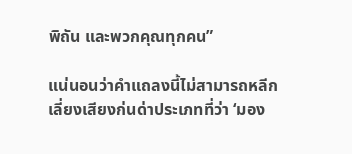พิถัน และพวกคุณทุกคน”

แน่นอนว่าคำแถลงนี้ไม่สามารถหลีกเลี่ยงเสียงก่นด่าประเภทที่ว่า ‘มอง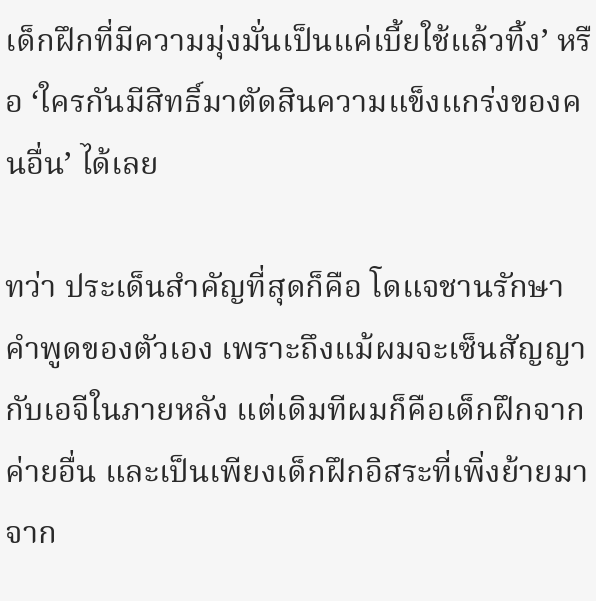เด็กฝึกที่มีความมุ่งมั่นเป็นแค่เบี้ยใช้แล้วทิ้ง’ หรือ ‘ใครกันมีสิทธิ์มาตัดสินความแข็งแกร่งของคนอื่น’ ได้เลย

ทว่า ประเด็นสำคัญที่สุดก็คือ โดแจชานรักษาคำพูดของตัวเอง เพราะถึงแม้ผมจะเซ็นสัญญากับเอจีในภายหลัง แต่เดิมทีผมก็คือเด็กฝึกจากค่ายอื่น และเป็นเพียงเด็กฝึกอิสระที่เพิ่งย้ายมาจาก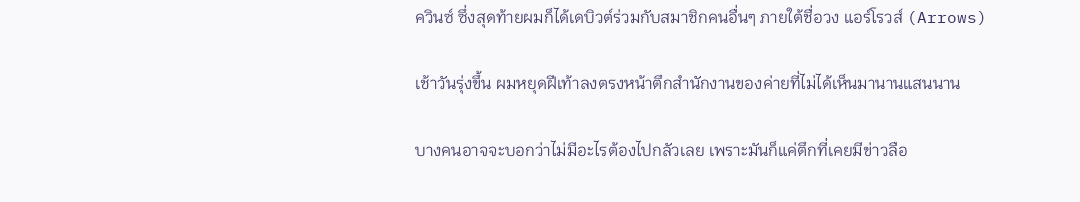ควินซ์ ซึ่งสุดท้ายผมก็ได้เดบิวต์ร่วมกับสมาชิกคนอื่นๆ ภายใต้ชื่อวง แอร์โรวส์ (Arrows)

เช้าวันรุ่งขึ้น ผมหยุดฝีเท้าลงตรงหน้าตึกสำนักงานของค่ายที่ไม่ได้เห็นมานานแสนนาน

บางคนอาจจะบอกว่าไม่มีอะไรต้องไปกลัวเลย เพราะมันก็แค่ตึกที่เคยมีข่าวลือ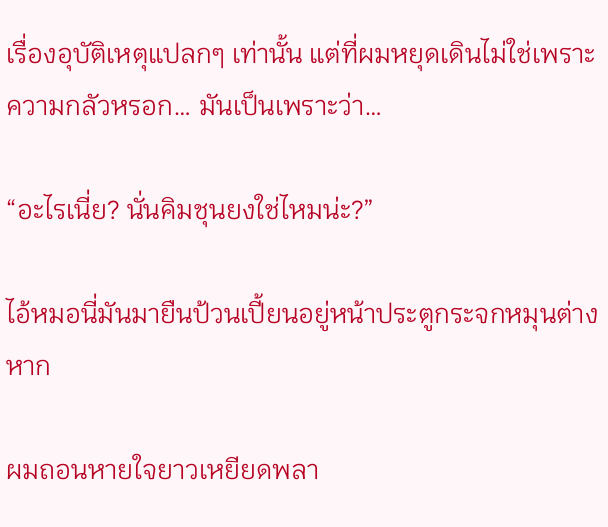เรื่องอุบัติเหตุแปลกๆ เท่านั้น แต่ที่ผมหยุดเดินไม่ใช่เพราะความกลัวหรอก… มันเป็นเพราะว่า…

“อะไรเนี่ย? นั่นคิมชุนยงใช่ไหมน่ะ?”

ไอ้หมอนี่มันมายืนป้วนเปี้ยนอยู่หน้าประตูกระจกหมุนต่างหาก

ผมถอนหายใจยาวเหยียดพลา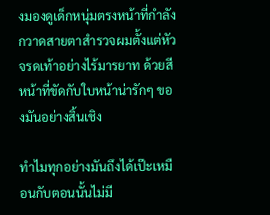งมองดูเด็กหนุ่มตรงหน้าที่กำลังกวาดสายตาสำรวจผมตั้งแต่หัวจรดเท้าอย่างไร้มารยาท ด้วยสีหน้าที่ขัดกับใบหน้าน่ารักๆ ของมันอย่างสิ้นเชิง

ทำไมทุกอย่างมันถึงได้เป๊ะเหมือนกับตอนนั้นไม่มี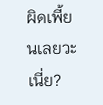ผิดเพี้ยนเลยวะเนี่ย?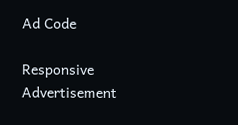Ad Code

Responsive Advertisement